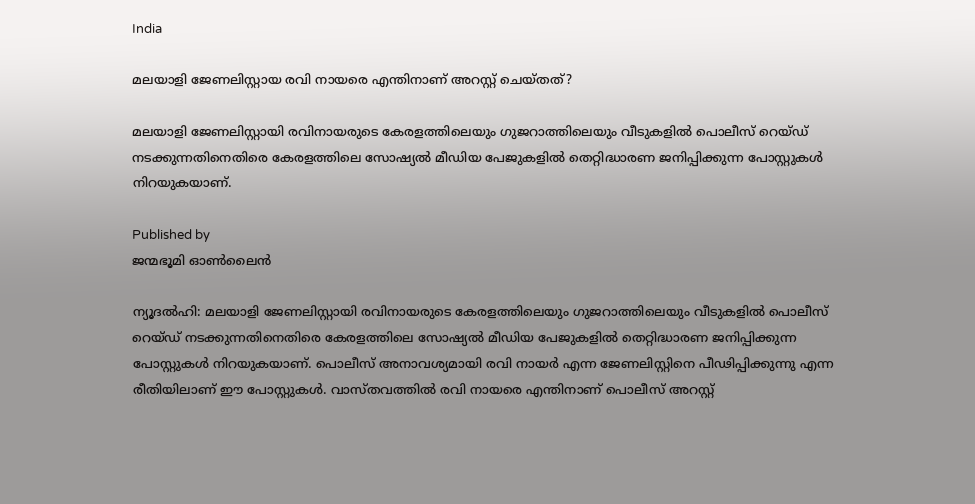India

മലയാളി ജേണലിസ്റ്റായ രവി നായരെ എന്തിനാണ് അറസ്റ്റ് ചെയ്തത്?

മലയാളി ജേണലിസ്റ്റായി രവിനായരുടെ കേരളത്തിലെയും ഗുജറാത്തിലെയും വീടുകളില്‍ പൊലീസ് റെയ്ഡ് നടക്കുന്നതിനെതിരെ കേരളത്തിലെ‍ സോഷ്യല്‍ മീഡിയ പേജുകളില്‍ തെറ്റിദ്ധാരണ ജനിപ്പിക്കുന്ന പോസ്റ്റുകള്‍ നിറയുകയാണ്.

Published by
ജന്മഭൂമി ഓണ്‍ലൈന്‍

ന്യൂദല്‍ഹി: മലയാളി ജേണലിസ്റ്റായി രവിനായരുടെ കേരളത്തിലെയും ഗുജറാത്തിലെയും വീടുകളില്‍ പൊലീസ് റെയ്ഡ് നടക്കുന്നതിനെതിരെ കേരളത്തിലെ‍ സോഷ്യല്‍ മീഡിയ പേജുകളില്‍ തെറ്റിദ്ധാരണ ജനിപ്പിക്കുന്ന പോസ്റ്റുകള്‍ നിറയുകയാണ്. പൊലീസ് അനാവശ്യമായി രവി നായര്‍ എന്ന ജേണലിസ്റ്റിനെ പീഢിപ്പിക്കുന്നു എന്ന രീതിയിലാണ് ഈ പോസ്റ്റുകള്‍. വാസ്തവത്തില്‍ രവി നായരെ എന്തിനാണ് പൊലീസ് അറസ്റ്റ്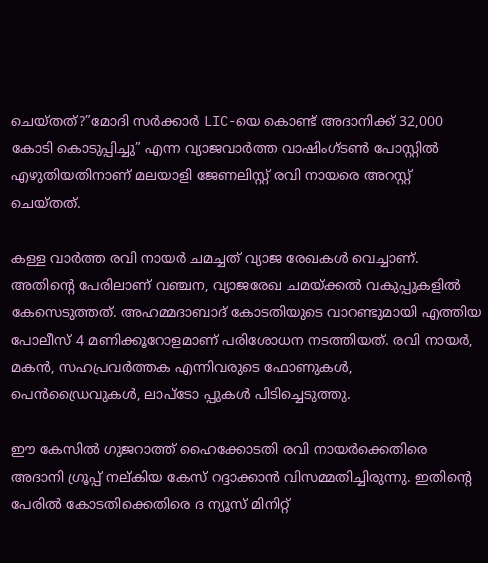ചെയ്തത്?”മോദി സർക്കാർ LIC-യെ കൊണ്ട് അദാനിക്ക് 32,000 കോടി കൊടുപ്പിച്ചു” എന്ന വ്യാജവാര്‍ത്ത വാഷിംഗ്ടൺ പോസ്റ്റില്‍ എഴുതിയതിനാണ് മലയാളി ജേണലിസ്റ്റ് രവി നായരെ അറസ്റ്റ് ചെയ്തത്.

കള്ള വാർത്ത രവി നായര്‍ ചമച്ചത് വ്യാജ രേഖകൾ വെച്ചാണ്. അതിന്റെ പേരിലാണ് വഞ്ചന, വ്യാജരേഖ ചമയ്‌ക്കൽ വകുപ്പുകളിൽ കേസെടുത്തത്. അഹമ്മദാബാദ് കോടതിയുടെ വാറണ്ടുമായി എത്തിയ പോലീസ് 4 മണിക്കൂറോളമാണ് പരിശോധന നടത്തിയത്. രവി നായര്‍, മകന്‍, സഹപ്രവര്‍ത്തക എന്നിവരുടെ ഫോണുകൾ, പെൻഡ്രൈവുകൾ, ലാപ്ടോ പ്പുകൾ പിടിച്ചെടുത്തു.

ഈ കേസില്‍ ഗുജറാത്ത് ഹൈക്കോടതി രവി നായര്‍ക്കെതിരെ അദാനി ഗ്രൂപ്പ് നല്കിയ കേസ് റദ്ദാക്കാന്‍ വിസമ്മതിച്ചിരുന്നു. ഇതിന്റെ പേരില്‍ കോടതിക്കെതിരെ ദ ന്യൂസ് മിനിറ്റ്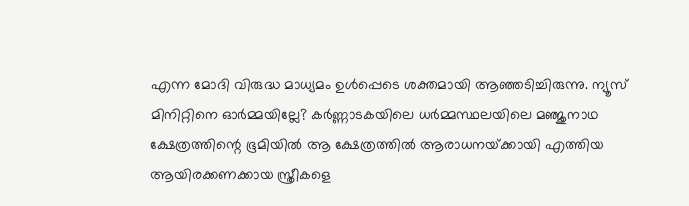എന്ന മോദി വിരുദ്ധ മാധ്യമം ഉള്‍പ്പെടെ ശക്തമായി ആഞ്ഞടിച്ചിരുന്നു. ന്യൂസ് മിനിറ്റിനെ ഓര്‍മ്മയില്ലേ? കര്‍ണ്ണാടകയിലെ ധര്‍മ്മസ്ഥലയിലെ മഞ്ജുനാഥ ക്ഷേത്രത്തിന്റെ ഭൂമിയില്‍ ആ ക്ഷേത്രത്തില്‍ ആരാധനയ്‌ക്കായി എത്തിയ ആയിരക്കണക്കായ സ്ത്രീകളെ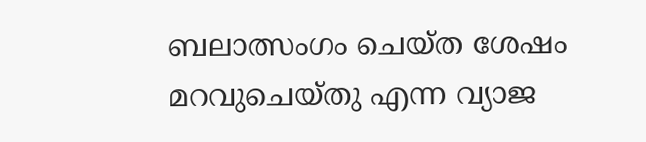ബലാത്സംഗം ചെയ്ത ശേഷം മറവുചെയ്തു എന്ന വ്യാജ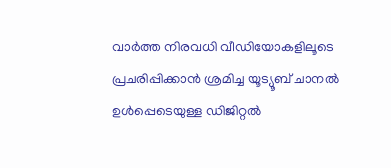വാര്‍ത്ത നിരവധി വീഡിയോകളിലൂടെ പ്രചരിപ്പിക്കാന്‍ ശ്രമിച്ച യൂട്യൂബ് ചാനല്‍ ഉള്‍പ്പെടെയുള്ള ഡിജിറ്റല്‍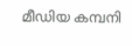മീഡിയ കമ്പനി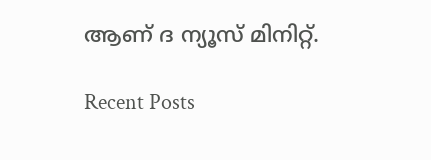ആണ് ദ ന്യൂസ് മിനിറ്റ്.

Recent Posts